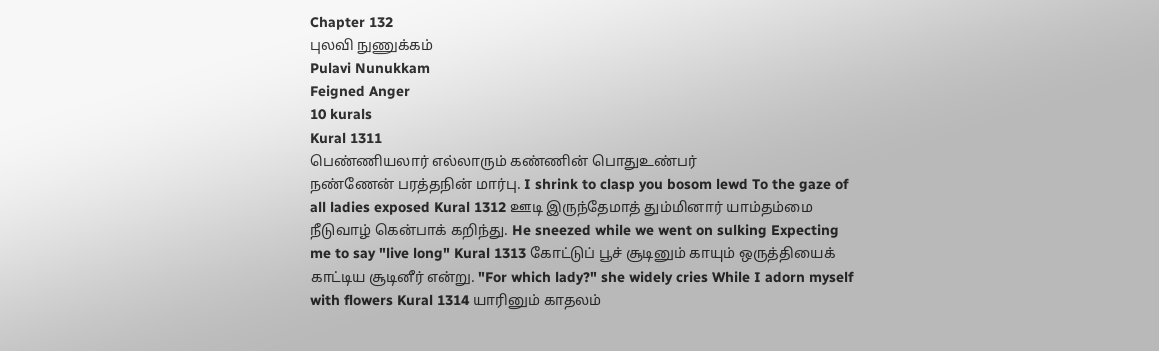Chapter 132
புலவி நுணுக்கம்
Pulavi Nunukkam
Feigned Anger
10 kurals
Kural 1311
பெண்ணியலார் எல்லாரும் கண்ணின் பொதுஉண்பர்
நண்ணேன் பரத்தநின் மார்பு. I shrink to clasp you bosom lewd To the gaze of all ladies exposed Kural 1312 ஊடி இருந்தேமாத் தும்மினார் யாம்தம்மை
நீடுவாழ் கென்பாக் கறிந்து. He sneezed while we went on sulking Expecting me to say "live long" Kural 1313 கோட்டுப் பூச் சூடினும் காயும் ஒருத்தியைக்
காட்டிய சூடினீர் என்று. "For which lady?" she widely cries While I adorn myself with flowers Kural 1314 யாரினும் காதலம்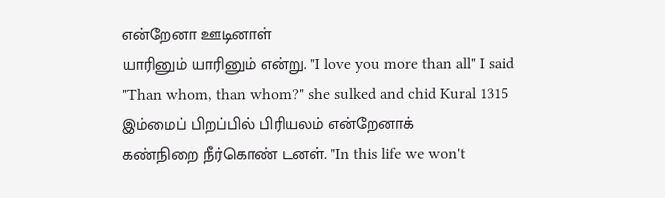என்றேனா ஊடினாள்
யாரினும் யாரினும் என்று. "I love you more than all" I said "Than whom, than whom?" she sulked and chid Kural 1315 இம்மைப் பிறப்பில் பிரியலம் என்றேனாக்
கண்நிறை நீர்கொண் டனள். "In this life we won't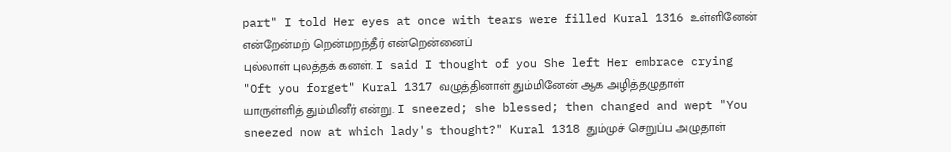part" I told Her eyes at once with tears were filled Kural 1316 உள்ளினேன் என்றேன்மற் றென்மறந்தீர் என்றென்னைப்
புல்லாள் புலத்தக் கனள். I said I thought of you She left Her embrace crying "Oft you forget" Kural 1317 வழுத்தினாள் தும்மினேன் ஆக அழித்தழுதாள்
யாருள்ளித் தும்மினீர் என்று. I sneezed; she blessed; then changed and wept "You sneezed now at which lady's thought?" Kural 1318 தும்முச் செறுப்ப அழுதாள்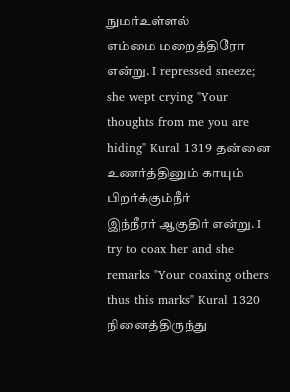நுமர்உள்ளல்
எம்மை மறைத்திரோ என்று. I repressed sneeze; she wept crying "Your thoughts from me you are hiding" Kural 1319 தன்னை உணர்த்தினும் காயும் பிறர்க்கும்நீர்
இந்நீரர் ஆகுதிர் என்று. I try to coax her and she remarks "Your coaxing others thus this marks" Kural 1320 நினைத்திருந்து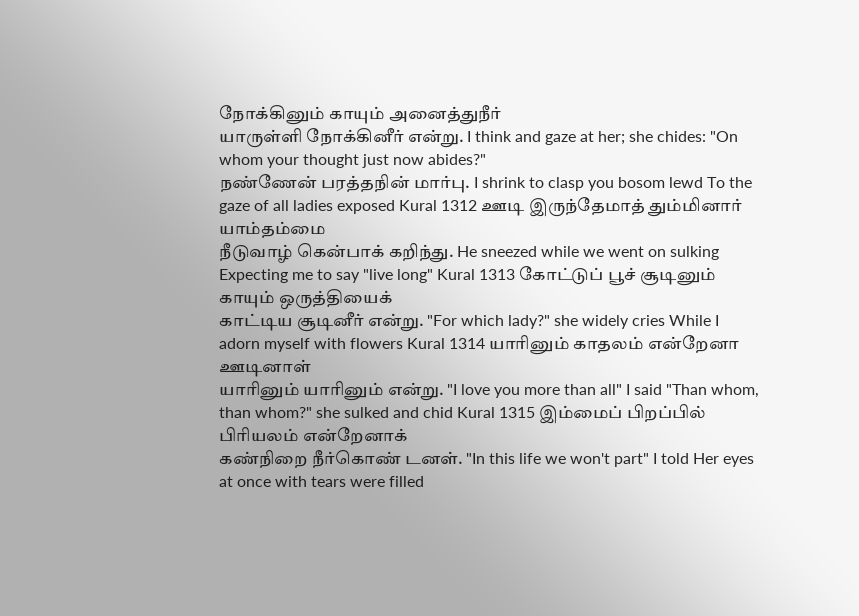நோக்கினும் காயும் அனைத்துநீர்
யாருள்ளி நோக்கினீர் என்று. I think and gaze at her; she chides: "On whom your thought just now abides?"
நண்ணேன் பரத்தநின் மார்பு. I shrink to clasp you bosom lewd To the gaze of all ladies exposed Kural 1312 ஊடி இருந்தேமாத் தும்மினார் யாம்தம்மை
நீடுவாழ் கென்பாக் கறிந்து. He sneezed while we went on sulking Expecting me to say "live long" Kural 1313 கோட்டுப் பூச் சூடினும் காயும் ஒருத்தியைக்
காட்டிய சூடினீர் என்று. "For which lady?" she widely cries While I adorn myself with flowers Kural 1314 யாரினும் காதலம் என்றேனா ஊடினாள்
யாரினும் யாரினும் என்று. "I love you more than all" I said "Than whom, than whom?" she sulked and chid Kural 1315 இம்மைப் பிறப்பில் பிரியலம் என்றேனாக்
கண்நிறை நீர்கொண் டனள். "In this life we won't part" I told Her eyes at once with tears were filled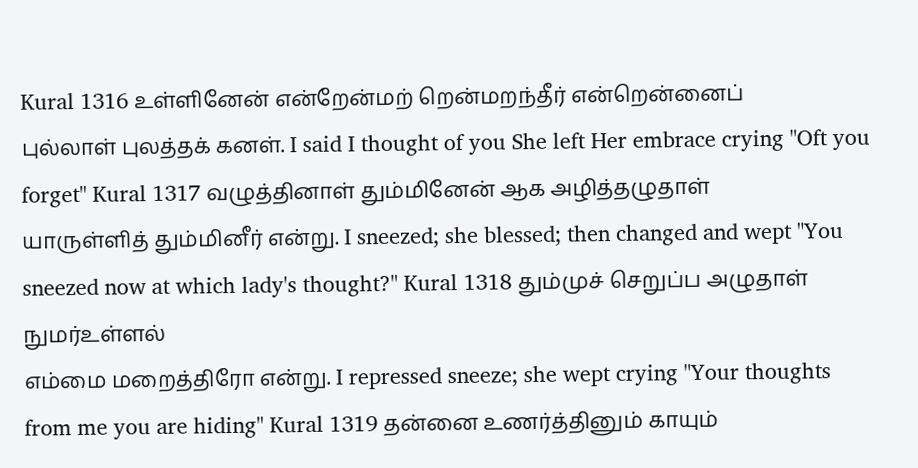Kural 1316 உள்ளினேன் என்றேன்மற் றென்மறந்தீர் என்றென்னைப்
புல்லாள் புலத்தக் கனள். I said I thought of you She left Her embrace crying "Oft you forget" Kural 1317 வழுத்தினாள் தும்மினேன் ஆக அழித்தழுதாள்
யாருள்ளித் தும்மினீர் என்று. I sneezed; she blessed; then changed and wept "You sneezed now at which lady's thought?" Kural 1318 தும்முச் செறுப்ப அழுதாள் நுமர்உள்ளல்
எம்மை மறைத்திரோ என்று. I repressed sneeze; she wept crying "Your thoughts from me you are hiding" Kural 1319 தன்னை உணர்த்தினும் காயும்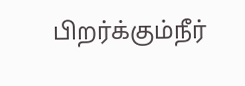பிறர்க்கும்நீர்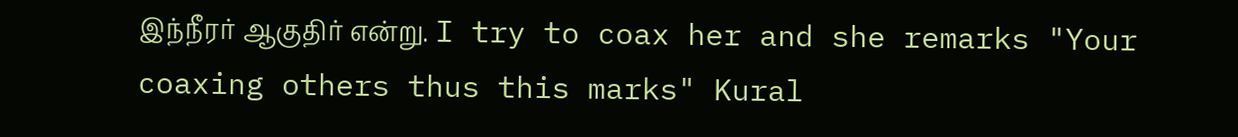இந்நீரர் ஆகுதிர் என்று. I try to coax her and she remarks "Your coaxing others thus this marks" Kural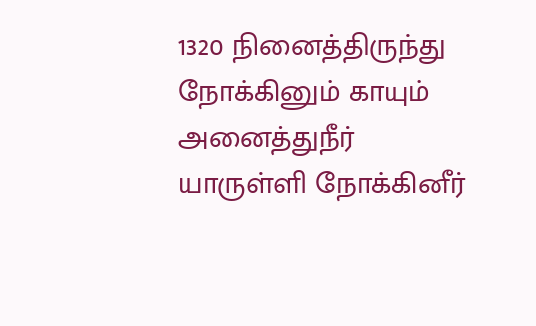1320 நினைத்திருந்து நோக்கினும் காயும் அனைத்துநீர்
யாருள்ளி நோக்கினீர்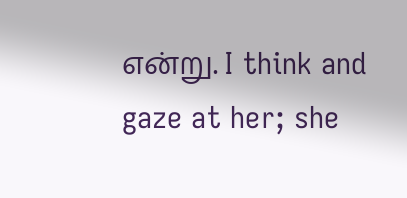என்று. I think and gaze at her; she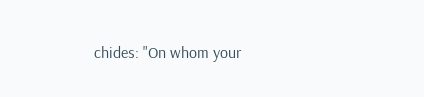chides: "On whom your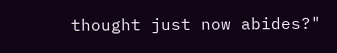thought just now abides?"